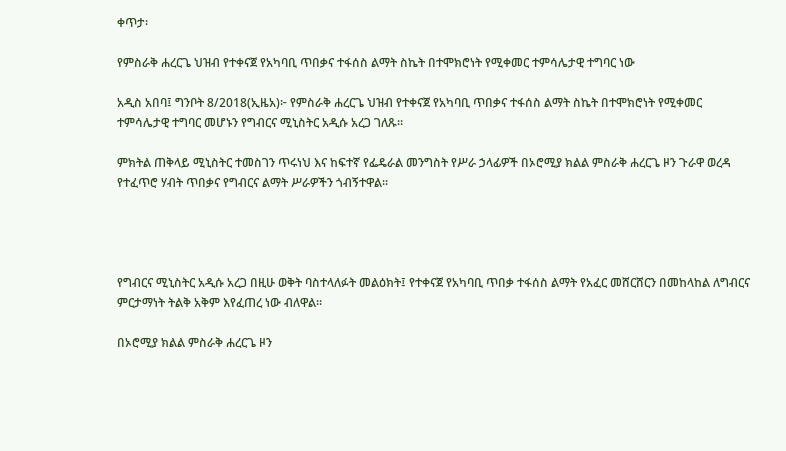ቀጥታ፡

የምስራቅ ሐረርጌ ህዝብ የተቀናጀ የአካባቢ ጥበቃና ተፋሰስ ልማት ስኬት በተሞክሮነት የሚቀመር ተምሳሌታዊ ተግባር ነው

አዲስ አበባ፤ ግንቦት 8/2018(ኢዜአ)፦ የምስራቅ ሐረርጌ ህዝብ የተቀናጀ የአካባቢ ጥበቃና ተፋሰስ ልማት ስኬት በተሞክሮነት የሚቀመር ተምሳሌታዊ ተግባር መሆኑን የግብርና ሚኒስትር አዲሱ አረጋ ገለጹ።

ምክትል ጠቅላይ ሚኒስትር ተመስገን ጥሩነህ እና ከፍተኛ የፌዴራል መንግስት የሥራ ኃላፊዎች በኦሮሚያ ክልል ምስራቅ ሐረርጌ ዞን ጉራዋ ወረዳ የተፈጥሮ ሃብት ጥበቃና የግብርና ልማት ሥራዎችን ጎብኝተዋል።




የግብርና ሚኒስትር አዲሱ አረጋ በዚሁ ወቅት ባስተላለፉት መልዕክት፤ የተቀናጀ የአካባቢ ጥበቃ ተፋሰስ ልማት የአፈር መሸርሸርን በመከላከል ለግብርና ምርታማነት ትልቅ አቅም እየፈጠረ ነው ብለዋል።

በኦሮሚያ ክልል ምስራቅ ሐረርጌ ዞን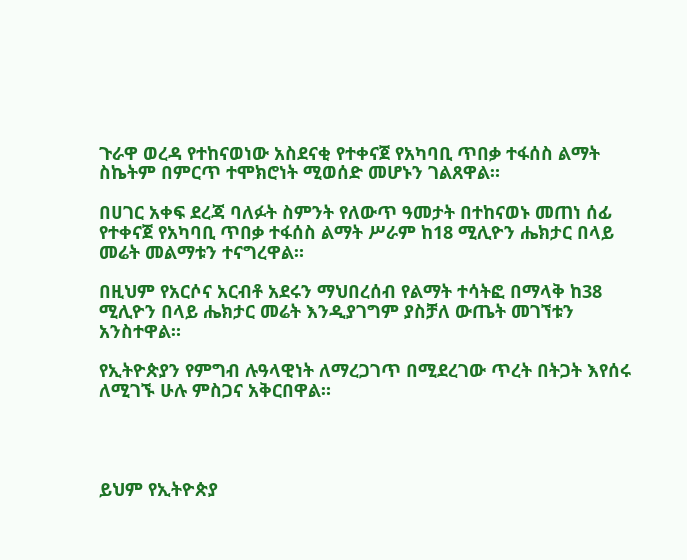ጉራዋ ወረዳ የተከናወነው አስደናቂ የተቀናጀ የአካባቢ ጥበቃ ተፋሰስ ልማት ስኬትም በምርጥ ተሞክሮነት ሚወሰድ መሆኑን ገልጸዋል።

በሀገር አቀፍ ደረጃ ባለፉት ስምንት የለውጥ ዓመታት በተከናወኑ መጠነ ሰፊ የተቀናጀ የአካባቢ ጥበቃ ተፋሰስ ልማት ሥራም ከ18 ሚሊዮን ሔክታር በላይ መሬት መልማቱን ተናግረዋል።

በዚህም የአርሶና አርብቶ አደሩን ማህበረሰብ የልማት ተሳትፎ በማላቅ ከ38  ሚሊዮን በላይ ሔክታር መሬት እንዲያገግም ያስቻለ ውጤት መገኘቱን አንስተዋል።

የኢትዮጵያን የምግብ ሉዓላዊነት ለማረጋገጥ በሚደረገው ጥረት በትጋት እየሰሩ ለሚገኙ ሁሉ ምስጋና አቅርበዋል።




ይህም የኢትዮጵያ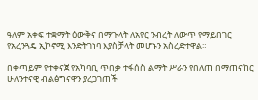ዓለም አቀፍ ተቋማት ዕውቅና በማጉላት ለአየር ንብረት ለውጥ የማይበገር የአረንጓዴ ኢኮኖሚ እንድትገነባ እያስቻላት መሆኑን አስረድተዋል።

በቀጣይም የተቀናጀ የአካባቢ ጥበቃ ተፋሰስ ልማት ሥራን የበለጠ በማጠናከር ሁለንተናዊ ብልፅግናዋን ያረጋገጠች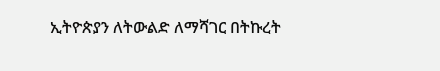ኢትዮጵያን ለትውልድ ለማሻገር በትኩረት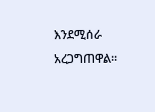እንደሚሰራ አረጋግጠዋል።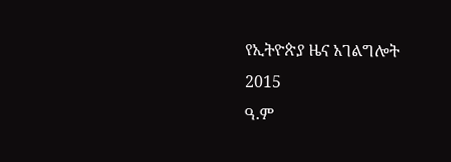የኢትዮጵያ ዜና አገልግሎት
2015
ዓ.ም